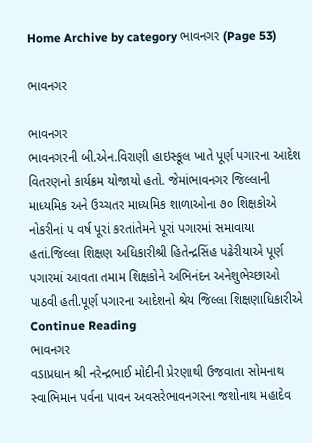Home Archive by category ભાવનગર (Page 53)

ભાવનગર

ભાવનગર
ભાવનગરની બી.એન.વિરાણી હાઇસ્કૂલ ખાતે પૂર્ણ પગારના આદેશ વિતરણનો કાર્યક્રમ યોજાયો હતો. જેમાંભાવનગર જિલ્લાની માધ્યમિક અને ઉચ્ચતર માધ્યમિક શાળાઓના ૭૦ શિક્ષકોએ નોકરીનાં ૫ વર્ષ પૂરાં કરતાંતેમને પૂરાં પગારમાં સમાવાયા હતાં.જિલ્લા શિક્ષણ અધિકારીશ્રી હિતેન્દ્રસિંહ પઢેરીયાએ પૂર્ણ પગારમાં આવતા તમામ શિક્ષકોને અભિનંદન અનેશુભેચ્છાઓ પાઠવી હતી.પૂર્ણ પગારના આદેશનો શ્રેય જિલ્લા શિક્ષણાધિકારીએ Continue Reading
ભાવનગર
વડાપ્રધાન શ્રી નરેન્દ્રભાઈ મોદીની પ્રેરણાથી ઉજવાતા સોમનાથ સ્વાભિમાન પર્વના પાવન અવસરેભાવનગરના જશોનાથ મહાદેવ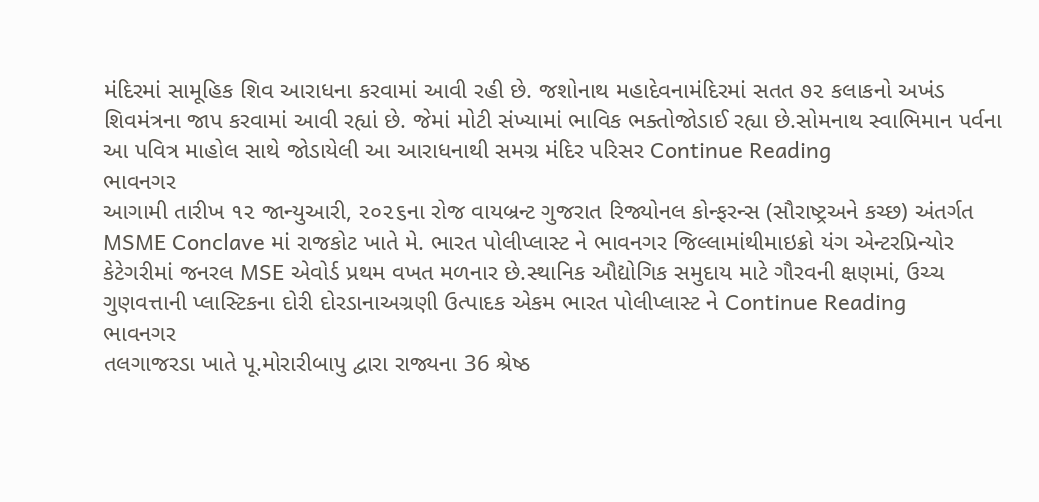મંદિરમાં સામૂહિક શિવ આરાધના કરવામાં આવી રહી છે. જશોનાથ મહાદેવનામંદિરમાં સતત ૭૨ કલાકનો અખંડ શિવમંત્રના જાપ કરવામાં આવી રહ્યાં છે. જેમાં મોટી સંખ્યામાં ભાવિક ભક્તોજોડાઈ રહ્યા છે.સોમનાથ સ્વાભિમાન પર્વના આ પવિત્ર માહોલ સાથે જોડાયેલી આ આરાધનાથી સમગ્ર મંદિર પરિસર Continue Reading
ભાવનગર
આગામી તારીખ ૧૨ જાન્યુઆરી, ૨૦૨૬ના રોજ વાયબ્રન્ટ ગુજરાત રિજ્યોનલ કોન્ફરન્સ (સૌરાષ્ટ્રઅને કચ્છ) અંતર્ગત MSME Conclave માં રાજકોટ ખાતે મે. ભારત પોલીપ્લાસ્ટ ને ભાવનગર જિલ્લામાંથીમાઇક્રો યંગ એન્ટરપ્રિન્યોર કેટેગરીમાં જનરલ MSE એવોર્ડ પ્રથમ વખત મળનાર છે.સ્થાનિક ઔદ્યોગિક સમુદાય માટે ગૌરવની ક્ષણમાં, ઉચ્ચ ગુણવત્તાની પ્લાસ્ટિકના દોરી દોરડાનાઅગ્રણી ઉત્પાદક એકમ ભારત પોલીપ્લાસ્ટ ને Continue Reading
ભાવનગર
તલગાજરડા ખાતે પૂ.મોરારીબાપુ દ્વારા રાજ્યના 36 શ્રેષ્ઠ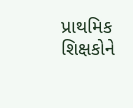પ્રાથમિક શિક્ષકોને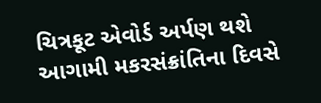ચિત્રકૂટ એવોર્ડ અર્પણ થશે આગામી મકરસંક્રાંતિના દિવસે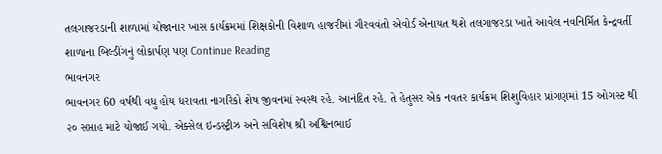તલગાજરડાની શાળામાં યોજાનાર ખાસ કાર્યક્રમમાં શિક્ષકોની વિશાળ હાજરીમાં ગૌરવવંતો એવોર્ડ એનાયત થશે તલગાજરડા ખાતે આવેલ નવનિર્મિત કેન્દ્રવર્તી શાળાના બિલ્ડીંગનું લોકાર્પણ પણ Continue Reading
ભાવનગર
ભાવનગર 60 વર્ષથી વધુ હોય ધરાવતા નાગરિકો શેષ જીવનમાં સ્વસ્થ રહે. આનંદિત રહે. તે હેતુસર એક નવતર કાર્યક્રમ શિશુવિહાર પ્રાંગણમાં 15 ઓગસ્ટ થી ૨૦ સપ્તાહ માટે યોજાઈ ગયો. એક્સેલ ઇન્ડસ્ટ્રીઝ અને સવિશેષ શ્રી અશ્વિનભાઈ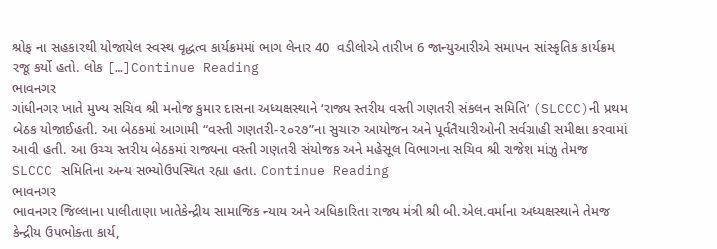શ્રોફ ના સહકારથી યોજાયેલ સ્વસ્થ વૃદ્ધત્વ કાર્યક્રમમાં ભાગ લેનાર 40  વડીલોએ તારીખ 6 જાન્યુઆરીએ સમાપન સાંસ્કૃતિક કાર્યક્રમ રજૂ કર્યો હતો. લોક […]Continue Reading
ભાવનગર
ગાંધીનગર ખાતે મુખ્ય સચિવ શ્રી મનોજ કુમાર દાસના અધ્યક્ષસ્થાને ‘રાજ્ય સ્તરીય વસ્તી ગણતરી સંકલન સમિતિ’ (SLCCC)ની પ્રથમ બેઠક યોજાઈહતી. આ બેઠકમાં આગામી “વસ્તી ગણતરી-૨૦૨૭”ના સુચારુ આયોજન અને પૂર્વતૈયારીઓની સર્વગ્રાહી સમીક્ષા કરવામાં આવી હતી. આ ઉચ્ચ સ્તરીય બેઠકમાં રાજ્યના વસ્તી ગણતરી સંયોજક અને મહેસૂલ વિભાગના સચિવ શ્રી રાજેશ માંઝુ તેમજ SLCCC સમિતિના અન્ય સભ્યોઉપસ્થિત રહ્યા હતા. Continue Reading
ભાવનગર
ભાવનગર જિલ્લાના પાલીતાણા ખાતે‌કેન્દ્રીય સામાજિક ન્યાય અને અધિકારિતા રાજ્ય મંત્રી શ્રી બી.એલ.વર્માના અધ્યક્ષસ્થાને તેમજ કેન્દ્રીય ઉપભોક્તા કાર્ય,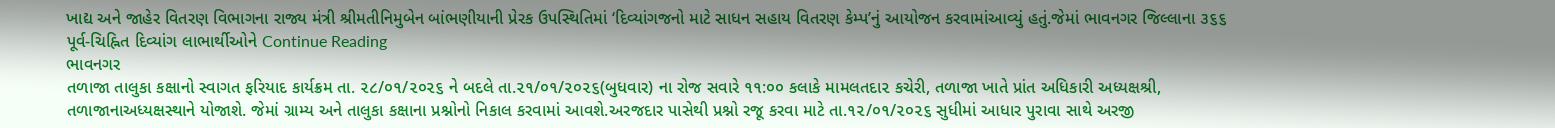ખાદ્ય અને જાહેર વિતરણ વિભાગના રાજ્ય મંત્રી શ્રીમતીનિમુબેન બાંભણીયાની પ્રેરક ઉપસ્થિતિમાં ‘દિવ્યાંગજનો માટે સાધન સહાય વિતરણ કેમ્પ’નું આયોજન કરવામાંઆવ્યું હતું.જેમાં ભાવનગર જિલ્લાના ૩૬૬ પૂર્વ-ચિહ્નિત દિવ્યાંગ લાભાર્થીઓને Continue Reading
ભાવનગર
તળાજા તાલુકા કક્ષાનો સ્વાગત ફરિયાદ કાર્યક્રમ તા. ૨૮/૦૧/૨૦૨૬ ને બદલે તા.૨૧/૦૧/૨૦૨૬(બુધવાર) ના રોજ સવારે ૧૧:૦૦ કલાકે મામલતદા૨ કચેરી, તળાજા ખાતે પ્રાંત અધિકારી અધ્યક્ષશ્રી, તળાજાનાઅધ્યક્ષસ્થાને યોજાશે. જેમાં ગ્રામ્ય અને તાલુકા કક્ષાના પ્રશ્નોનો નિકાલ કરવામાં આવશે.અરજદાર પાસેથી પ્રશ્નો રજૂ કરવા માટે તા.૧૨/૦૧/૨૦૨૬ સુધીમાં આધાર પુરાવા સાથે અરજી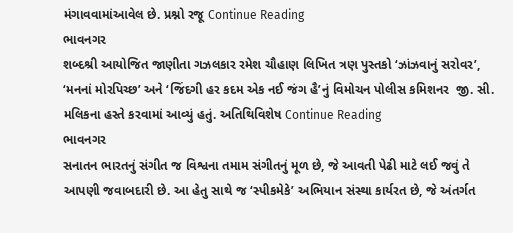મંગાવવામાંઆવેલ છે. પ્રશ્નો રજૂ Continue Reading
ભાવનગર
શબ્દશ્રી આયોજિત જાણીતા ગઝલકાર રમેશ ચૌહાણ લિખિત ત્રણ પુસ્તકો ‘ઝાંઝવાનું સરોવર’, ‘મનનાં મોરપિચ્છ’ અને ‘જિંદગી હર કદમ એક નઈ જંગ હૈ’નું વિમોચન પોલીસ કમિશનર  જી. સી. મલિકના હસ્તે કરવામાં આવ્યું હતું. અતિથિવિશેષ Continue Reading
ભાવનગર
સનાતન ભારતનું સંગીત જ વિશ્વના તમામ સંગીતનું મૂળ છે, જે આવતી પેઢી માટે લઈ જવું તે આપણી જવાબદારી છે. આ હેતુ સાથે જ ‘સ્પીકમેકે’ અભિયાન સંસ્થા કાર્યરત છે, જે અંતર્ગત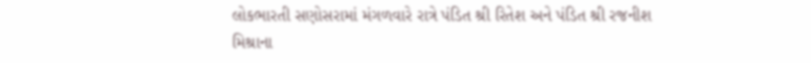લોકભારતી સણોસરામાં મંગળવારે રાત્રે પંડિત શ્રી રિતેશ અને પંડિત શ્રી રજનીશ મિશ્રાના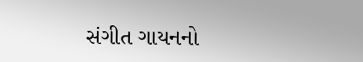સંગીત ગાયનનો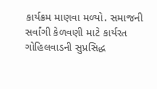કાર્યક્રમ માણવા મળ્યો. સમાજની સર્વાંગી કેળવણી માટે કાર્યરત ગોહિલવાડની સુપ્રસિદ્ધ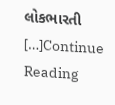લોકભારતી […]Continue Reading